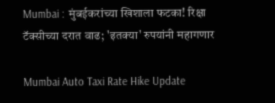Mumbai : मुंबईकरांच्या खिशाला फटका! रिक्षा टॅक्सीच्या दरात वाढ; 'इतक्या' रुपयांनी महागणार

Mumbai Auto Taxi Rate Hike Update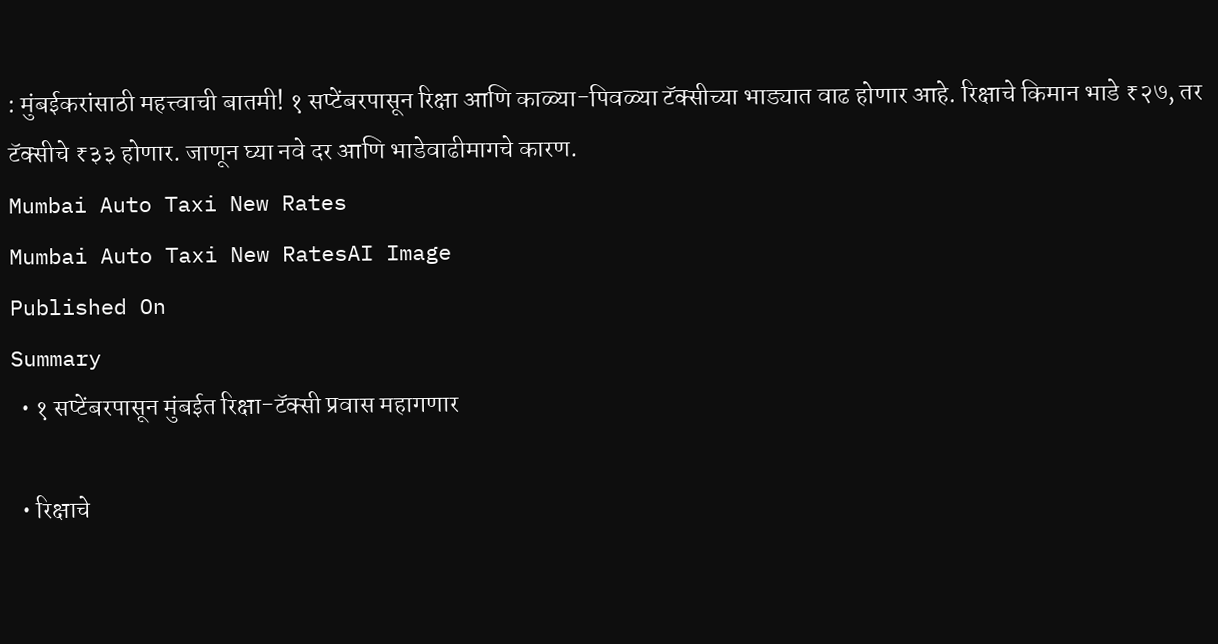: मुंबईकरांसाठी महत्त्वाची बातमी! १ सप्टेंबरपासून रिक्षा आणि काळ्या-पिवळ्या टॅक्सीच्या भाड्यात वाढ होणार आहे. रिक्षाचे किमान भाडे ₹२७, तर टॅक्सीचे ₹३३ होणार. जाणून घ्या नवे दर आणि भाडेवाढीमागचे कारण.
Mumbai Auto Taxi New Rates
Mumbai Auto Taxi New RatesAI Image
Published On
Summary
  • १ सप्टेंबरपासून मुंबईत रिक्षा-टॅक्सी प्रवास महागणार

  • रिक्षाचे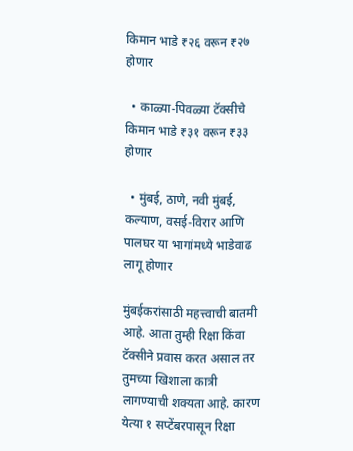किमान भाडे ₹२६ वरून ₹२७ होणार

  • काळ्या-पिवळ्या टॅक्सीचे किमान भाडे ₹३१ वरून ₹३३ होणार

  • मुंबई, ठाणे, नवी मुंबई, कल्याण, वसई-विरार आणि पालघर या भागांमध्ये भाडेवाढ लागू होणार

मुंबईकरांसाठी महत्त्वाची बातमी आहे. आता तुम्ही रिक्षा किंवा टॅक्सीने प्रवास करत असाल तर तुमच्या खिशाला कात्री लागण्याची शक्यता आहे. कारण येत्या १ सप्टेंबरपासून रिक्षा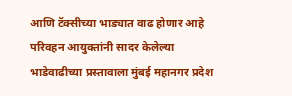आणि टॅक्सीच्या भाड्यात वाढ होणार आहे परिवहन आयुक्तांनी सादर केलेल्या भाडेवाढीच्या प्रस्तावाला मुंबई महानगर प्रदेश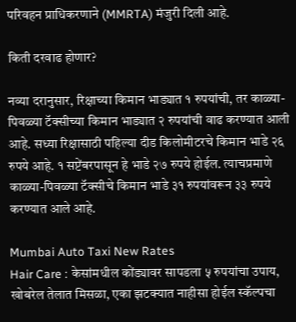परिवहन प्राधिकरणाने (MMRTA) मंजुरी दिली आहे.

किती दरवाढ होणार?

नव्या दरानुसार, रिक्षाच्या किमान भाड्यात १ रुपयांची, तर काळ्या-पिवळ्या टॅक्सीच्या किमान भाड्यात २ रुपयांची वाढ करण्यात आली आहे. सध्या रिक्षासाठी पहिल्या दीड किलोमीटरचे किमान भाडे २६ रुपये आहे. १ सप्टेंबरपासून हे भाडे २७ रुपये होईल. त्याचप्रमाणे काळ्या-पिवळ्या टॅक्सीचे किमान भाडे ३१ रुपयांवरून ३३ रुपये करण्यात आले आहे.

Mumbai Auto Taxi New Rates
Hair Care : केसांमधील कोंड्यावर सापडला ५ रुपयांचा उपाय, खोबरेल तेलात मिसळा, एका झटक्यात नाहीसा होईल स्कॅल्पचा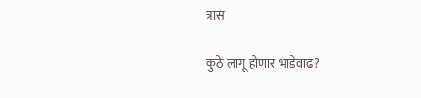त्रास

कुठे लागू होणार भाडेवाढ?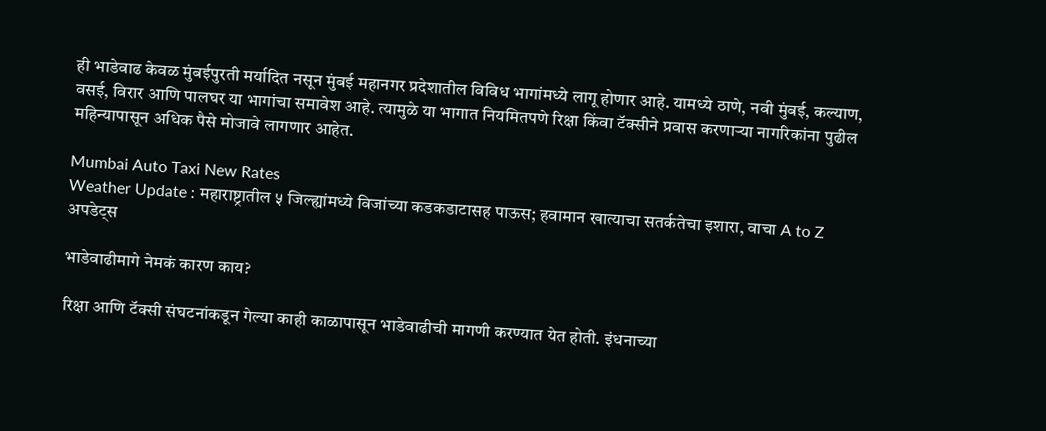ही भाडेवाढ केवळ मुंबईपुरती मर्यादित नसून मुंबई महानगर प्रदेशातील विविध भागांमध्ये लागू होणार आहे. यामध्ये ठाणे, नवी मुंबई, कल्याण, वसई, विरार आणि पालघर या भागांचा समावेश आहे. त्यामुळे या भागात नियमितपणे रिक्षा किंवा टॅक्सीने प्रवास करणाऱ्या नागरिकांना पुढील महिन्यापासून अधिक पैसे मोजावे लागणार आहेत.

Mumbai Auto Taxi New Rates
Weather Update : महाराष्ट्रातील ५ जिल्ह्यांमध्ये विजांच्या कडकडाटासह पाऊस; हवामान खात्याचा सतर्कतेचा इशारा, वाचा A to Z अपडेट्स

भाडेवाढीमागे नेमकं कारण काय?

रिक्षा आणि टॅक्सी संघटनांकडून गेल्या काही काळापासून भाडेवाढीची मागणी करण्यात येत होती. इंधनाच्या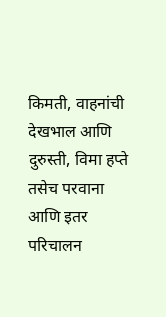किमती, वाहनांची देखभाल आणि दुरुस्ती, विमा हप्ते तसेच परवाना आणि इतर परिचालन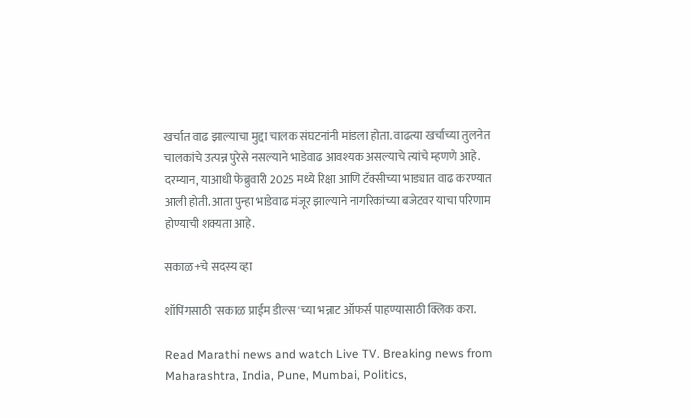खर्चात वाढ झाल्याचा मुद्दा चालक संघटनांनी मांडला होता. वाढत्या खर्चाच्या तुलनेत चालकांचे उत्पन्न पुरेसे नसल्याने भाडेवाढ आवश्यक असल्याचे त्यांचे म्हणणे आहे. दरम्यान, याआधी फेब्रुवारी 2025 मध्ये रिक्षा आणि टॅक्सीच्या भाड्यात वाढ करण्यात आली होती. आता पुन्हा भाडेवाढ मंजूर झाल्याने नागरिकांच्या बजेटवर याचा परिणाम होण्याची शक्यता आहे.

सकाळ+चे सदस्य व्हा

शॉपिंगसाठी 'सकाळ प्राईम डील्स'च्या भन्नाट ऑफर्स पाहण्यासाठी क्लिक करा.

Read Marathi news and watch Live TV. Breaking news from Maharashtra, India, Pune, Mumbai, Politics,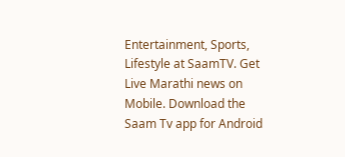Entertainment, Sports, Lifestyle at SaamTV. Get Live Marathi news on Mobile. Download the Saam Tv app for Android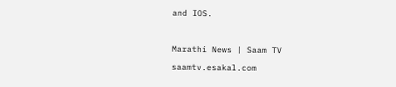and IOS.

Marathi News | Saam TV
saamtv.esakal.com